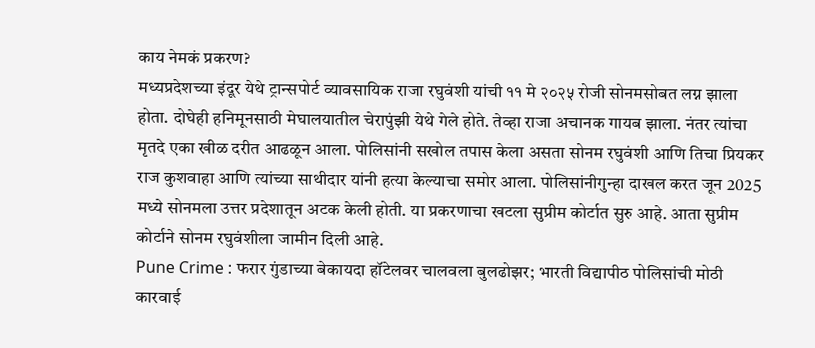काय नेमकं प्रकरण?
मध्यप्रदेशच्या इंदूर येथे ट्रान्सपोर्ट व्यावसायिक राजा रघुवंशी यांची ११ मे २०२५ रोजी सोनमसोबत लग्न झाला होता. दोघेही हनिमूनसाठी मेघालयातील चेरापुंझी येथे गेले होते. तेव्हा राजा अचानक गायब झाला. नंतर त्यांचा मृतदे एका खीळ दरीत आढळून आला. पोलिसांनी सखोल तपास केला असता सोनम रघुवंशी आणि तिचा प्रियकर राज कुशवाहा आणि त्यांच्या साथीदार यांनी हत्या केल्याचा समोर आला. पोलिसांनीगुन्हा दाखल करत जून 2025 मध्ये सोनमला उत्तर प्रदेशातून अटक केली होती. या प्रकरणाचा खटला सुप्रीम कोर्टात सुरु आहे. आता सुप्रीम कोर्टाने सोनम रघुवंशीला जामीन दिली आहे.
Pune Crime : फरार गुंडाच्या बेकायदा हॉटेलवर चालवला बुलढोझर; भारती विद्यापीठ पोलिसांची मोठी कारवाई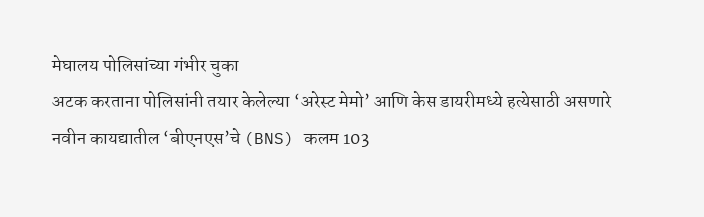मेघालय पोलिसांच्या गंभीर चुका
अटक करताना पोलिसांनी तयार केलेल्या ‘अरेस्ट मेमो’ आणि केस डायरीमध्ये हत्येसाठी असणारे नवीन कायद्यातील ‘बीएनएस’चे (BNS) कलम 103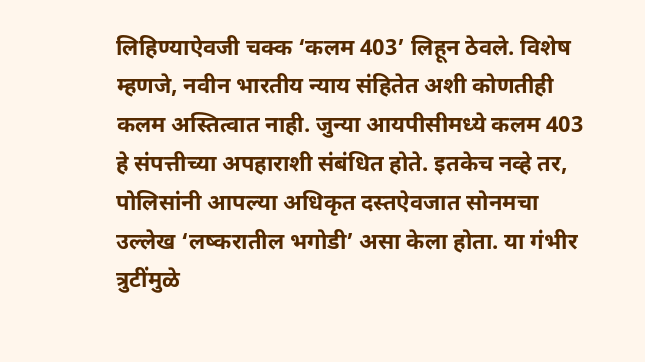लिहिण्याऐवजी चक्क ‘कलम 403’ लिहून ठेवले. विशेष म्हणजे, नवीन भारतीय न्याय संहितेत अशी कोणतीही कलम अस्तित्वात नाही. जुन्या आयपीसीमध्ये कलम 403 हे संपत्तीच्या अपहाराशी संबंधित होते. इतकेच नव्हे तर, पोलिसांनी आपल्या अधिकृत दस्तऐवजात सोनमचा उल्लेख ‘लष्करातील भगोडी’ असा केला होता. या गंभीर त्रुटींमुळे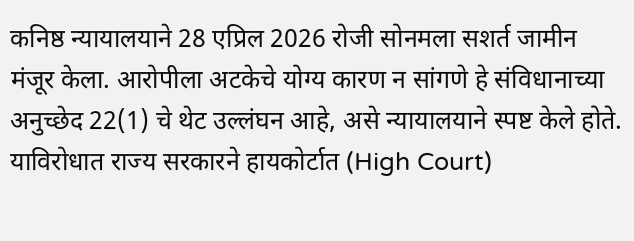कनिष्ठ न्यायालयाने 28 एप्रिल 2026 रोजी सोनमला सशर्त जामीन मंजूर केला. आरोपीला अटकेचे योग्य कारण न सांगणे हे संविधानाच्या अनुच्छेद 22(1) चे थेट उल्लंघन आहे, असे न्यायालयाने स्पष्ट केले होते. याविरोधात राज्य सरकारने हायकोर्टात (High Court)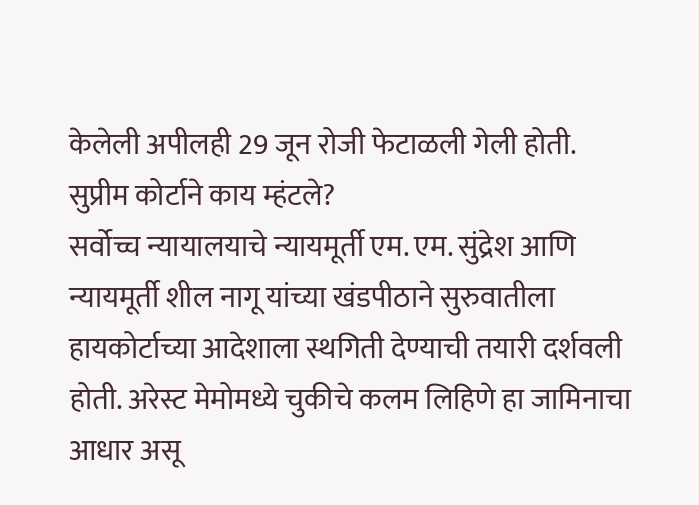केलेली अपीलही 29 जून रोजी फेटाळली गेली होती.
सुप्रीम कोर्टाने काय म्हंटले?
सर्वोच्च न्यायालयाचे न्यायमूर्ती एम. एम. सुंद्रेश आणि न्यायमूर्ती शील नागू यांच्या खंडपीठाने सुरुवातीला हायकोर्टाच्या आदेशाला स्थगिती देण्याची तयारी दर्शवली होती. अरेस्ट मेमोमध्ये चुकीचे कलम लिहिणे हा जामिनाचा आधार असू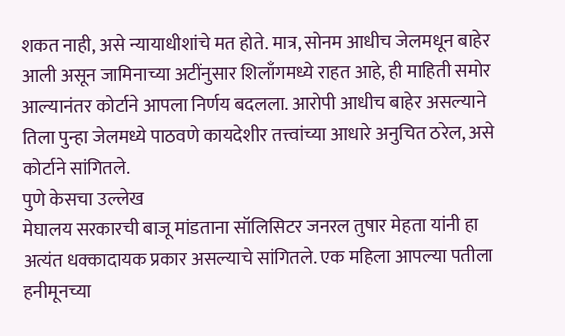शकत नाही, असे न्यायाधीशांचे मत होते. मात्र, सोनम आधीच जेलमधून बाहेर आली असून जामिनाच्या अटींनुसार शिलाँगमध्ये राहत आहे, ही माहिती समोर आल्यानंतर कोर्टाने आपला निर्णय बदलला. आरोपी आधीच बाहेर असल्याने तिला पुन्हा जेलमध्ये पाठवणे कायदेशीर तत्त्वांच्या आधारे अनुचित ठरेल, असे कोर्टाने सांगितले.
पुणे केसचा उल्लेख
मेघालय सरकारची बाजू मांडताना सॉलिसिटर जनरल तुषार मेहता यांनी हा अत्यंत धक्कादायक प्रकार असल्याचे सांगितले. एक महिला आपल्या पतीला हनीमूनच्या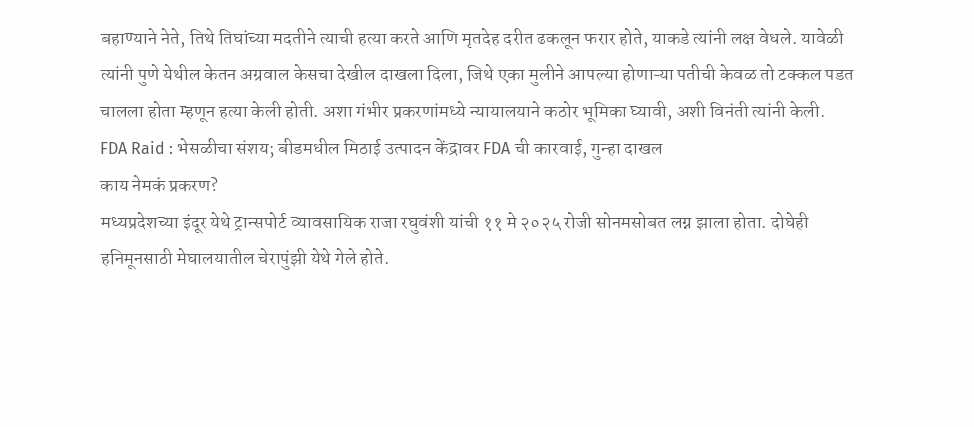बहाण्याने नेते, तिथे तिघांच्या मदतीने त्याची हत्या करते आणि मृतदेह दरीत ढकलून फरार होते, याकडे त्यांनी लक्ष वेधले. यावेळी त्यांनी पुणे येथील केतन अग्रवाल केसचा देखील दाखला दिला, जिथे एका मुलीने आपल्या होणाऱ्या पतीची केवळ तो टक्कल पडत चालला होता म्हणून हत्या केली होती. अशा गंभीर प्रकरणांमध्ये न्यायालयाने कठोर भूमिका घ्यावी, अशी विनंती त्यांनी केली.
FDA Raid : भेसळीचा संशय; बीडमधील मिठाई उत्पादन केंद्रावर FDA ची कारवाई, गुन्हा दाखल
काय नेमकं प्रकरण?
मध्यप्रदेशच्या इंदूर येथे ट्रान्सपोर्ट व्यावसायिक राजा रघुवंशी यांची ११ मे २०२५ रोजी सोनमसोबत लग्न झाला होता. दोघेही हनिमूनसाठी मेघालयातील चेरापुंझी येथे गेले होते.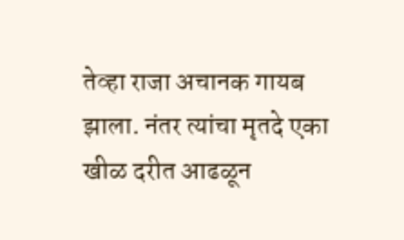तेव्हा राजा अचानक गायब झाला. नंतर त्यांचा मृतदे एका खीळ दरीत आढळून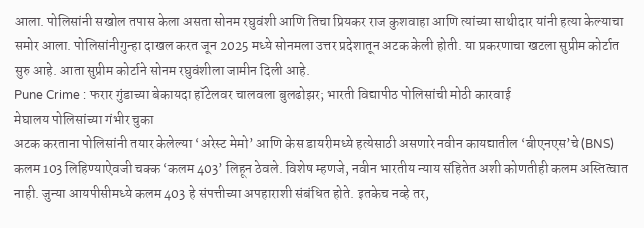आला. पोलिसांनी सखोल तपास केला असता सोनम रघुवंशी आणि तिचा प्रियकर राज कुशवाहा आणि त्यांच्या साथीदार यांनी हत्या केल्याचा समोर आला. पोलिसांनीगुन्हा दाखल करत जून 2025 मध्ये सोनमला उत्तर प्रदेशातून अटक केली होती. या प्रकरणाचा खटला सुप्रीम कोर्टात सुरु आहे. आता सुप्रीम कोर्टाने सोनम रघुवंशीला जामीन दिली आहे.
Pune Crime : फरार गुंडाच्या बेकायदा हॉटेलवर चालवला बुलढोझर; भारती विद्यापीठ पोलिसांची मोठी कारवाई
मेघालय पोलिसांच्या गंभीर चुका
अटक करताना पोलिसांनी तयार केलेल्या ‘अरेस्ट मेमो’ आणि केस डायरीमध्ये हत्येसाठी असणारे नवीन कायद्यातील ‘बीएनएस’चे (BNS) कलम 103 लिहिण्याऐवजी चक्क ‘कलम 403’ लिहून ठेवले. विशेष म्हणजे, नवीन भारतीय न्याय संहितेत अशी कोणतीही कलम अस्तित्वात नाही. जुन्या आयपीसीमध्ये कलम 403 हे संपत्तीच्या अपहाराशी संबंधित होते. इतकेच नव्हे तर,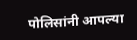पोलिसांनी आपल्या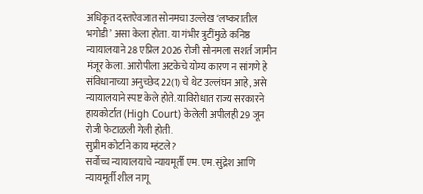अधिकृत दस्तऐवजात सोनमचा उल्लेख ‘लष्करातील भगोडी’ असा केला होता. या गंभीर त्रुटींमुळे कनिष्ठ न्यायालयाने 28 एप्रिल 2026 रोजी सोनमला सशर्त जामीन मंजूर केला. आरोपीला अटकेचे योग्य कारण न सांगणे हे संविधानाच्या अनुच्छेद 22(1) चे थेट उल्लंघन आहे, असे न्यायालयाने स्पष्ट केले होते. याविरोधात राज्य सरकारने हायकोर्टात (High Court) केलेली अपीलही 29 जून रोजी फेटाळली गेली होती.
सुप्रीम कोर्टाने काय म्हंटले?
सर्वोच्च न्यायालयाचे न्यायमूर्ती एम. एम. सुंद्रेश आणि न्यायमूर्ती शील नागू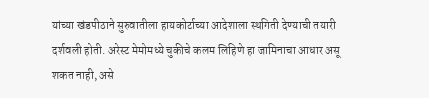यांच्या खंडपीठाने सुरुवातीला हायकोर्टाच्या आदेशाला स्थगिती देण्याची तयारी दर्शवली होती. अरेस्ट मेमोमध्ये चुकीचे कलम लिहिणे हा जामिनाचा आधार असू शकत नाही, असे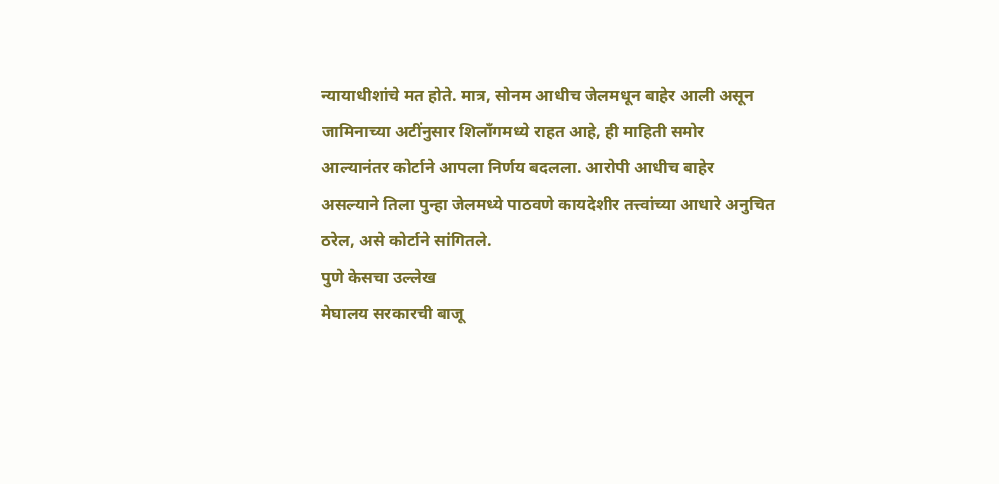न्यायाधीशांचे मत होते. मात्र, सोनम आधीच जेलमधून बाहेर आली असून जामिनाच्या अटींनुसार शिलाँगमध्ये राहत आहे, ही माहिती समोर आल्यानंतर कोर्टाने आपला निर्णय बदलला. आरोपी आधीच बाहेर असल्याने तिला पुन्हा जेलमध्ये पाठवणे कायदेशीर तत्त्वांच्या आधारे अनुचित ठरेल, असे कोर्टाने सांगितले.
पुणे केसचा उल्लेख
मेघालय सरकारची बाजू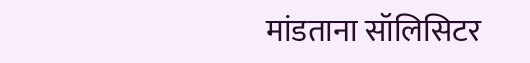मांडताना सॉलिसिटर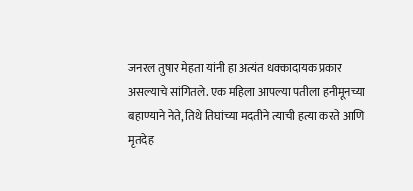जनरल तुषार मेहता यांनी हा अत्यंत धक्कादायक प्रकार असल्याचे सांगितले. एक महिला आपल्या पतीला हनीमूनच्या बहाण्याने नेते, तिथे तिघांच्या मदतीने त्याची हत्या करते आणि मृतदेह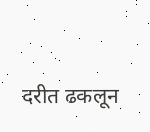दरीत ढकलून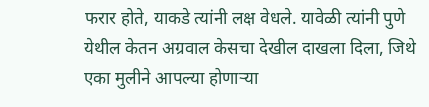फरार होते, याकडे त्यांनी लक्ष वेधले. यावेळी त्यांनी पुणे येथील केतन अग्रवाल केसचा देखील दाखला दिला, जिथे एका मुलीने आपल्या होणाऱ्या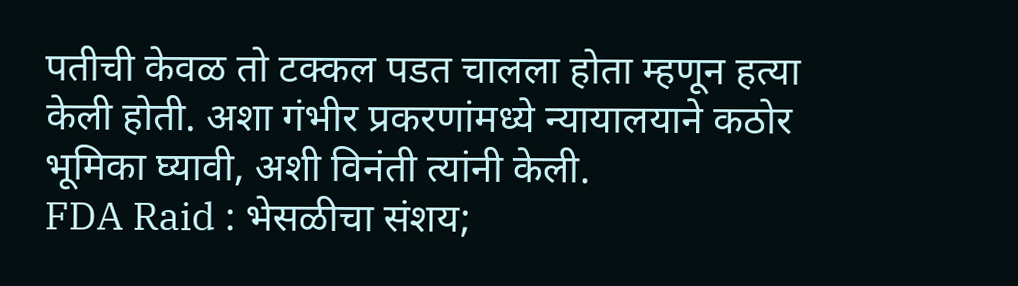पतीची केवळ तो टक्कल पडत चालला होता म्हणून हत्या केली होती. अशा गंभीर प्रकरणांमध्ये न्यायालयाने कठोर भूमिका घ्यावी, अशी विनंती त्यांनी केली.
FDA Raid : भेसळीचा संशय;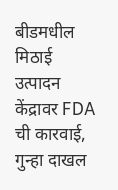बीडमधील मिठाई उत्पादन केंद्रावर FDA ची कारवाई, गुन्हा दाखल